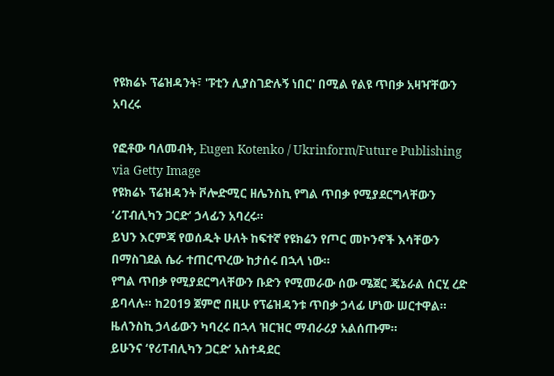የዩክሬኑ ፕሬዝዳንት፣ 'ፑቲን ሊያስገድሉኝ ነበር' በሚል የልዩ ጥበቃ አዛዣቸውን አባረሩ

የፎቶው ባለመብት, Eugen Kotenko / Ukrinform/Future Publishing via Getty Image
የዩክሬኑ ፕሬዝዳንት ቮሎድሚር ዘሌንስኪ የግል ጥበቃ የሚያደርግላቸውን ‘ሪፐብሊካን ጋርድ’ ኃላፊን አባረሩ።
ይህን እርምጃ የወሰዱት ሁለት ከፍተኛ የዩክሬን የጦር መኮንኖች እሳቸውን በማስገደል ሴራ ተጠርጥረው ከታሰሩ በኋላ ነው።
የግል ጥበቃ የሚያደርግላቸውን ቡድን የሚመራው ሰው ሜጀር ጄኔራል ሰርሂ ረድ ይባላሉ። ከ2019 ጀምሮ በዚሁ የፕሬዝዳንቱ ጥበቃ ኃላፊ ሆነው ሠርተዋል።
ዜለንስኪ ኃላፊውን ካባረሩ በኋላ ዝርዝር ማብራሪያ አልሰጡም።
ይሁንና ‘የሪፐብሊካን ጋርድ’ አስተዳደር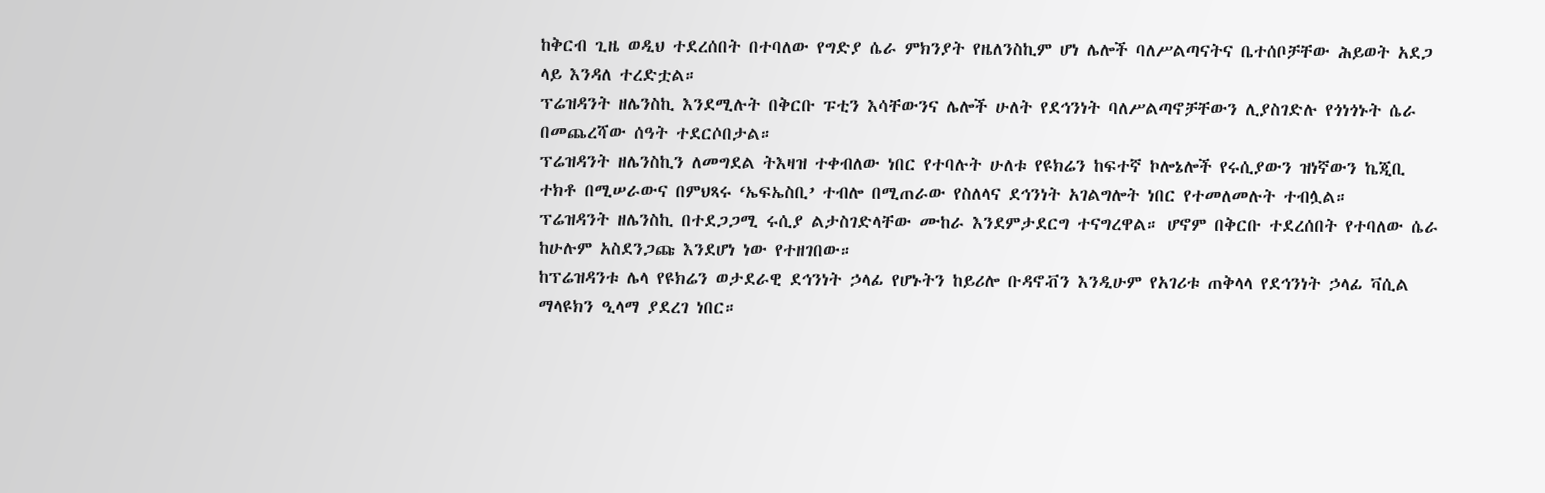ከቅርብ ጊዜ ወዲህ ተደረሰበት በተባለው የግድያ ሴራ ምክንያት የዜለንስኪም ሆነ ሌሎች ባለሥልጣናትና ቤተሰቦቻቸው ሕይወት አደጋ ላይ እንዳለ ተረድቷል።
ፕሬዝዳንት ዘሌንስኪ እንደሚሉት በቅርቡ ፑቲን እሳቸውንና ሌሎች ሁለት የደኅንነት ባለሥልጣኖቻቸውን ሊያስገድሉ የጎነጎኑት ሴራ በመጨረሻው ሰዓት ተደርሶበታል።
ፕሬዝዳንት ዘሌንስኪን ለመግደል ትእዛዝ ተቀብለው ነበር የተባሉት ሁለቱ የዩክሬን ከፍተኛ ኮሎኔሎች የሩሲያውን ዝነኛውን ኬጂቢ ተክቶ በሚሠራውና በምህጻሩ ‘ኤፍኤስቢ’ ተብሎ በሚጠራው የስለላና ደኅንነት አገልግሎት ነበር የተመለመሉት ተብሏል።
ፕሬዝዳንት ዘሌንስኪ በተደጋጋሚ ሩሲያ ልታስገድላቸው ሙከራ እንደምታደርግ ተናግረዋል። ሆኖም በቅርቡ ተደረሰበት የተባለው ሴራ ከሁሉም አስደንጋጩ እንደሆነ ነው የተዘገበው።
ከፕሬዝዳንቱ ሌላ የዩክሬን ወታደራዊ ደኅንነት ኃላፊ የሆኑትን ከይሪሎ ቡዳኖቭን እንዲሁም የአገሪቱ ጠቅላላ የደኅንነት ኃላፊ ቫሲል ማላዩክን ዒላማ ያደረገ ነበር።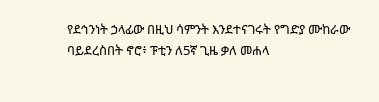የደኅንነት ኃላፊው በዚህ ሳምንት እንደተናገሩት የግድያ ሙከራው ባይደረስበት ኖሮ፥ ፑቲን ለ5ኛ ጊዜ ቃለ መሐላ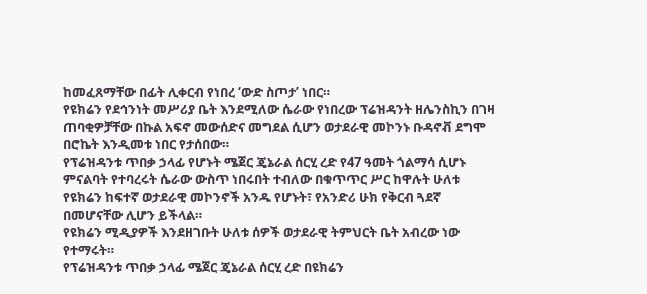ከመፈጸማቸው በፊት ሊቀርብ የነበረ ‘ውድ ስጦታ’ ነበር።
የዩክሬን የደኅንነት መሥሪያ ቤት እንደሚለው ሴራው የነበረው ፕሬዝዳንት ዘሌንስኪን በገዛ ጠባቂዎቻቸው በኩል አፍኖ መውሰድና መግደል ሲሆን ወታደራዊ መኮንኑ ቡዳኖቭ ደግሞ በሮኬት እንዲመቱ ነበር የታሰበው።
የፕሬዝዳንቱ ጥበቃ ኃላፊ የሆኑት ሜጀር ጄኔራል ሰርሂ ረድ የ47 ዓመት ጎልማሳ ሲሆኑ ምናልባት የተባረሩት ሴራው ውስጥ ነበሩበት ተብለው በቁጥጥር ሥር ከዋሉት ሁለቱ የዩክሬን ከፍተኛ ወታደራዊ መኮንኖች አንዱ የሆኑት፣ የአንድሪ ሁክ የቅርብ ጓደኛ በመሆናቸው ሊሆን ይችላል።
የዩክሬን ሚዲያዎች እንደዘገቡት ሁለቱ ሰዎች ወታደራዊ ትምህርት ቤት አብረው ነው የተማሩት።
የፕሬዝዳንቱ ጥበቃ ኃላፊ ሜጀር ጄኔራል ሰርሂ ረድ በዩክሬን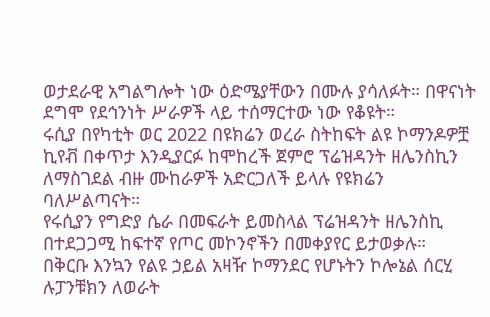ወታደራዊ አግልግሎት ነው ዕድሜያቸውን በሙሉ ያሳለፉት። በዋናነት ደግሞ የደኅንነት ሥራዎች ላይ ተሰማርተው ነው የቆዩት።
ሩሲያ በየካቲት ወር 2022 በዩክሬን ወረራ ስትከፍት ልዩ ኮማንዶዎቿ ኪየቭ በቀጥታ እንዲያርፉ ከሞከረች ጀምሮ ፕሬዝዳንት ዘሌንስኪን ለማስገደል ብዙ ሙከራዎች አድርጋለች ይላሉ የዩክሬን ባለሥልጣናት።
የሩሲያን የግድያ ሴራ በመፍራት ይመስላል ፕሬዝዳንት ዘሌንስኪ በተደጋጋሚ ከፍተኛ የጦር መኮንኖችን በመቀያየር ይታወቃሉ።
በቅርቡ እንኳን የልዩ ኃይል አዛዥ ኮማንደር የሆኑትን ኮሎኔል ሰርሂ ሉፓንቹክን ለወራት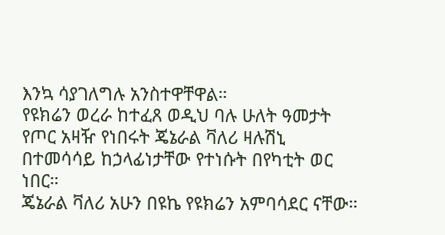እንኳ ሳያገለግሉ አንስተዋቸዋል።
የዩክሬን ወረራ ከተፈጸ ወዲህ ባሉ ሁለት ዓመታት የጦር አዛዥ የነበሩት ጄኔራል ቫለሪ ዛሉሽኒ በተመሳሳይ ከኃላፊነታቸው የተነሱት በየካቲት ወር ነበር።
ጄኔራል ቫለሪ አሁን በዩኬ የዩክሬን አምባሳደር ናቸው።